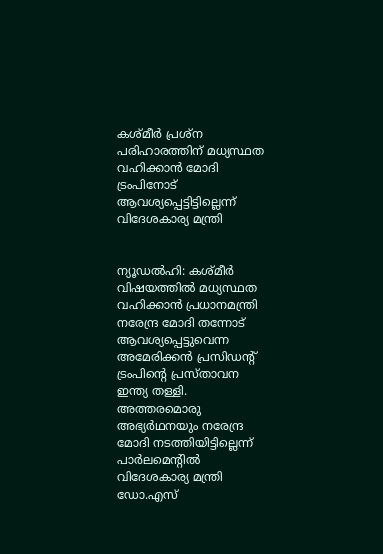കശ്മീര്‍ പ്രശ്ന പരിഹാരത്തിന് മധ്യസ്ഥത വഹിക്കാന്‍ മോദി ട്രംപിനോട് ആവശ്യപ്പെട്ടിട്ടില്ലെന്ന് വിദേശകാര്യ മന്ത്രി


ന്യൂഡൽഹി: കശ്മീര്‍ വിഷയത്തില്‍ മധ്യസ്ഥത വഹിക്കാന്‍ പ്രധാനമന്ത്രി നരേന്ദ്ര മോദി തന്നോട് ആവശ്യപ്പെട്ടുവെന്ന അമേരിക്കന്‍ പ്രസിഡന്റ് ട്രംപിന്റെ പ്രസ്താവന ഇന്ത്യ തള്ളി. അത്തരമൊരു അഭ്യര്‍ഥനയും നരേന്ദ്ര മോദി നടത്തിയിട്ടില്ലെന്ന് പാര്‍ലമെന്റില്‍ വിദേശകാര്യ മന്ത്രി ഡോ.എസ്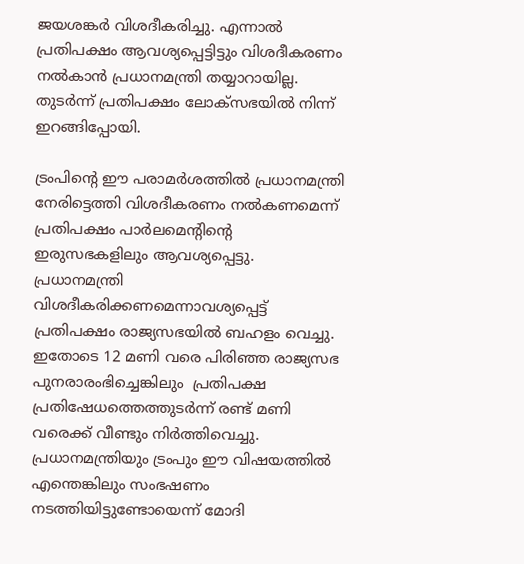ജയശങ്കര്‍ വിശദീകരിച്ചു. എന്നാല്‍ പ്രതിപക്ഷം ആവശ്യപ്പെട്ടിട്ടും വിശദീകരണം നല്‍കാന്‍ പ്രധാനമന്ത്രി തയ്യാറായില്ല. തുടര്‍ന്ന് പ്രതിപക്ഷം ലോക്സഭയില്‍ നിന്ന് ഇറങ്ങിപ്പോയി.

ട്രംപിന്റെ ഈ പരാമര്‍ശത്തില്‍ പ്രധാനമന്ത്രി നേരിട്ടെത്തി വിശദീകരണം നല്‍കണമെന്ന് പ്രതിപക്ഷം പാര്‍ലമെന്റിന്റെ ഇരുസഭകളിലും ആവശ്യപ്പെട്ടു. പ്രധാനമന്ത്രി വിശദീകരിക്കണമെന്നാവശ്യപ്പെട്ട് പ്രതിപക്ഷം രാജ്യസഭയില്‍ ബഹളം വെച്ചു. ഇതോടെ 12 മണി വരെ പിരിഞ്ഞ രാജ്യസഭ പുനരാരംഭിച്ചെങ്കിലും  പ്രതിപക്ഷ പ്രതിഷേധത്തെത്തുടര്‍ന്ന് രണ്ട് മണി വരെക്ക് വീണ്ടും നിര്‍ത്തിവെച്ചു. പ്രധാനമന്ത്രിയും ട്രംപും ഈ വിഷയത്തില്‍ എന്തെങ്കിലും സംഭഷണം നടത്തിയിട്ടുണ്ടോയെന്ന് മോദി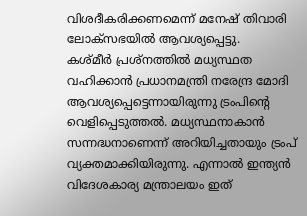വിശദീകരിക്കണമെന്ന് മനേഷ് തിവാരി ലോക്സഭയില്‍ ആവശ്യപ്പെട്ടു.
കശ്മീര്‍ പ്രശ്നത്തില്‍ മധ്യസ്ഥത വഹിക്കാന്‍ പ്രധാനമന്ത്രി നരേന്ദ്ര മോദി ആവശ്യപ്പെട്ടെന്നായിരുന്നു ട്രംപിന്റെ വെളിപ്പെടുത്തല്‍. മധ്യസ്ഥനാകാന്‍ സന്നദ്ധനാണെന്ന് അറിയിച്ചതായും ട്രംപ് വ്യക്തമാക്കിയിരുന്നു. എന്നാല്‍ ഇന്ത്യന്‍ വിദേശകാര്യ മന്ത്രാലയം ഇത്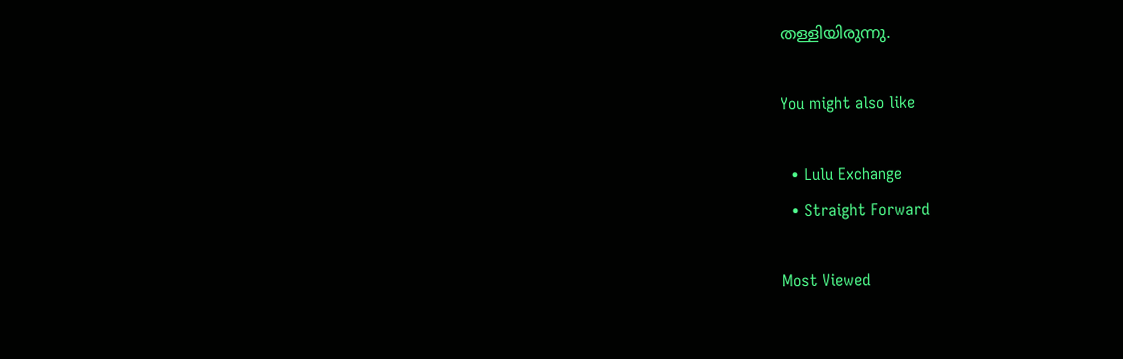തള്ളിയിരുന്നു.

You might also like

  • Lulu Exchange
  • Straight Forward

Most Viewed